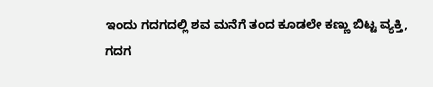ಇಂದು ಗದಗದಲ್ಲಿ ಶವ ಮನೆಗೆ ತಂದ ಕೂಡಲೇ ಕಣ್ಣು ಬಿಟ್ಟ ವ್ಯಕ್ತಿ,
ಗದಗ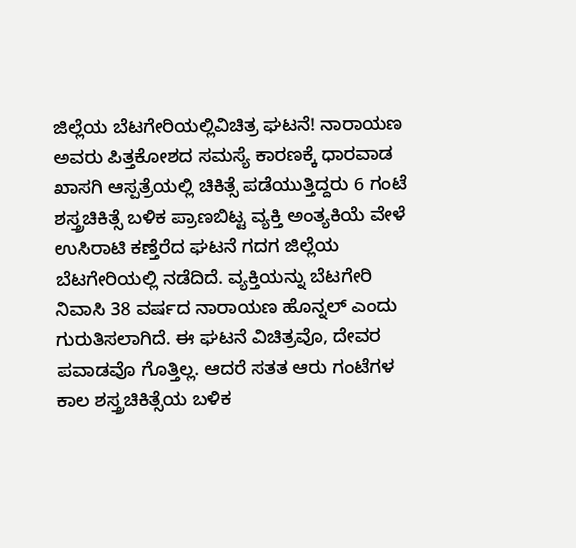ಜಿಲ್ಲೆಯ ಬೆಟಗೇರಿಯಲ್ಲಿವಿಚಿತ್ರ ಘಟನೆ! ನಾರಾಯಣ ಅವರು ಪಿತ್ತಕೋಶದ ಸಮಸ್ಯೆ ಕಾರಣಕ್ಕೆ ಧಾರವಾಡ ಖಾಸಗಿ ಆಸ್ಪತ್ರೆಯಲ್ಲಿ ಚಿಕಿತ್ಸೆ ಪಡೆಯುತ್ತಿದ್ದರು 6 ಗಂಟೆ ಶಸ್ತ್ರಚಿಕಿತ್ಸೆ ಬಳಿಕ ಪ್ರಾಣಬಿಟ್ಟ ವ್ಯಕ್ತಿ ಅಂತ್ಯಕಿಯೆ ವೇಳೆ ಉಸಿರಾಟಿ ಕಣ್ತೆರೆದ ಘಟನೆ ಗದಗ ಜಿಲ್ಲೆಯ ಬೆಟಗೇರಿಯಲ್ಲಿ ನಡೆದಿದೆ. ವ್ಯಕ್ತಿಯನ್ನು ಬೆಟಗೇರಿ ನಿವಾಸಿ 38 ವರ್ಷದ ನಾರಾಯಣ ಹೊನ್ನಲ್ ಎಂದು ಗುರುತಿಸಲಾಗಿದೆ. ಈ ಘಟನೆ ವಿಚಿತ್ರವೊ, ದೇವರ ಪವಾಡವೊ ಗೊತ್ತಿಲ್ಲ. ಆದರೆ ಸತತ ಆರು ಗಂಟೆಗಳ ಕಾಲ ಶಸ್ತ್ರಚಿಕಿತ್ಸೆಯ ಬಳಿಕ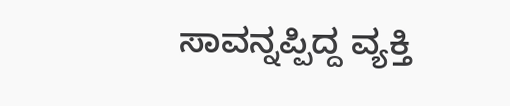ಸಾವನ್ನಪ್ಪಿದ್ದ ವ್ಯಕ್ತಿ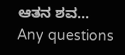ಆತನ ಶವ…
Any questions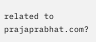related to prajaprabhat.com?